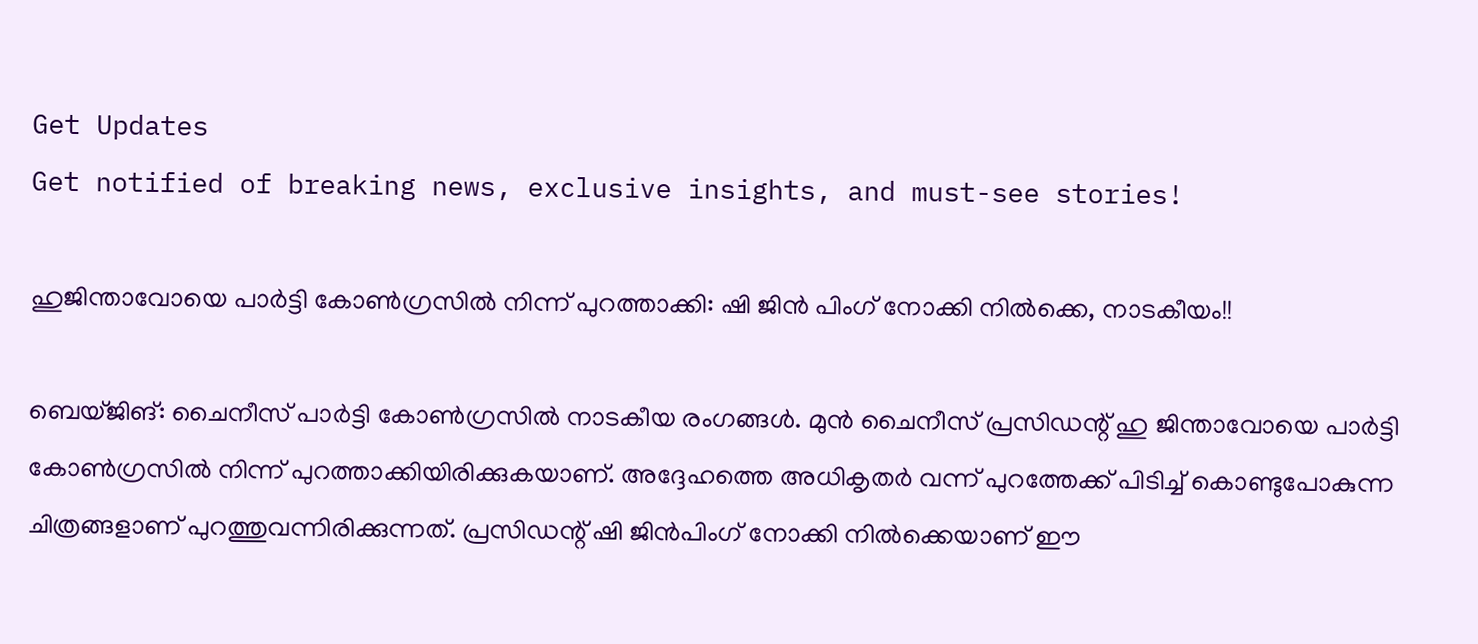Get Updates
Get notified of breaking news, exclusive insights, and must-see stories!

ഹുജിന്താവോയെ പാര്‍ട്ടി കോണ്‍ഗ്രസില്‍ നിന്ന് പുറത്താക്കി: ഷി ജിന്‍ പിംഗ് നോക്കി നില്‍ക്കെ, നാടകീയം!!

ബെയ്ജിങ്: ചൈനീസ് പാര്‍ട്ടി കോണ്‍ഗ്രസില്‍ നാടകീയ രംഗങ്ങള്‍. മുന്‍ ചൈനീസ് പ്രസിഡന്റ് ഹു ജിന്താവോയെ പാര്‍ട്ടി കോണ്‍ഗ്രസില്‍ നിന്ന് പുറത്താക്കിയിരിക്കുകയാണ്. അദ്ദേഹത്തെ അധികൃതര്‍ വന്ന് പുറത്തേക്ക് പിടിച്ച് കൊണ്ടുപോകുന്ന ചിത്രങ്ങളാണ് പുറത്തുവന്നിരിക്കുന്നത്. പ്രസിഡന്റ് ഷി ജിന്‍പിംഗ് നോക്കി നില്‍ക്കെയാണ് ഈ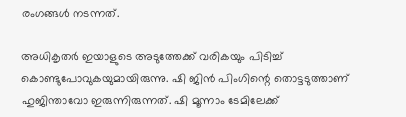രംഗങ്ങള്‍ നടന്നത്.

അധികൃതര്‍ ഇയാളുടെ അടുത്തേക്ക് വരികയും പിടിച്ച് കൊണ്ടുപോവുകയുമായിരുന്നു. ഷി ജിന്‍ പിംഗിന്റെ തൊട്ടടുത്താണ് ഹുജിന്താവോ ഇരുന്നിരുന്നത്. ഷി മൂന്നാം ടേമിലേക്ക്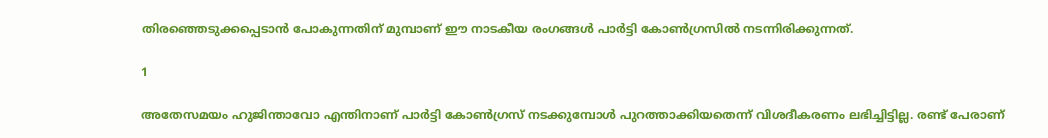തിരഞ്ഞെടുക്കപ്പെടാന്‍ പോകുന്നതിന് മുമ്പാണ് ഈ നാടകീയ രംഗങ്ങള്‍ പാര്‍ട്ടി കോണ്‍ഗ്രസില്‍ നടന്നിരിക്കുന്നത്.

1

അതേസമയം ഹുജിന്താവോ എന്തിനാണ് പാര്‍ട്ടി കോണ്‍ഗ്രസ് നടക്കുമ്പോള്‍ പുറത്താക്കിയതെന്ന് വിശദീകരണം ലഭിച്ചിട്ടില്ല. രണ്ട് പേരാണ്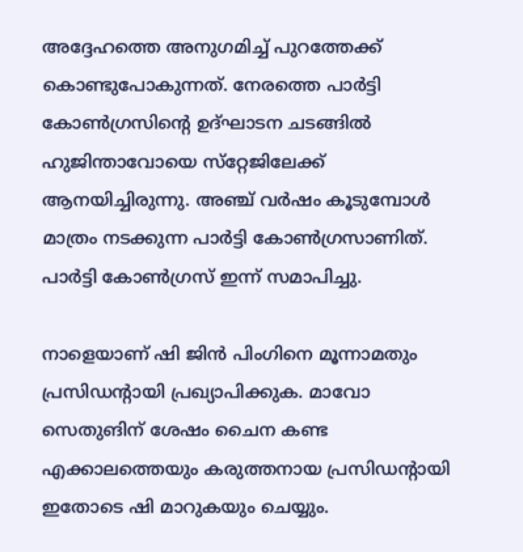അദ്ദേഹത്തെ അനുഗമിച്ച് പുറത്തേക്ക് കൊണ്ടുപോകുന്നത്. നേരത്തെ പാര്‍ട്ടി കോണ്‍ഗ്രസിന്റെ ഉദ്ഘാടന ചടങ്ങില്‍ ഹുജിന്താവോയെ സ്‌റ്റേജിലേക്ക് ആനയിച്ചിരുന്നു. അഞ്ച് വര്‍ഷം കൂടുമ്പോള്‍ മാത്രം നടക്കുന്ന പാര്‍ട്ടി കോണ്‍ഗ്രസാണിത്. പാര്‍ട്ടി കോണ്‍ഗ്രസ് ഇന്ന് സമാപിച്ചു.

നാളെയാണ് ഷി ജിന്‍ പിംഗിനെ മൂന്നാമതും പ്രസിഡന്റായി പ്രഖ്യാപിക്കുക. മാവോ സെതുങിന് ശേഷം ചൈന കണ്ട എക്കാലത്തെയും കരുത്തനായ പ്രസിഡന്റായി ഇതോടെ ഷി മാറുകയും ചെയ്യും.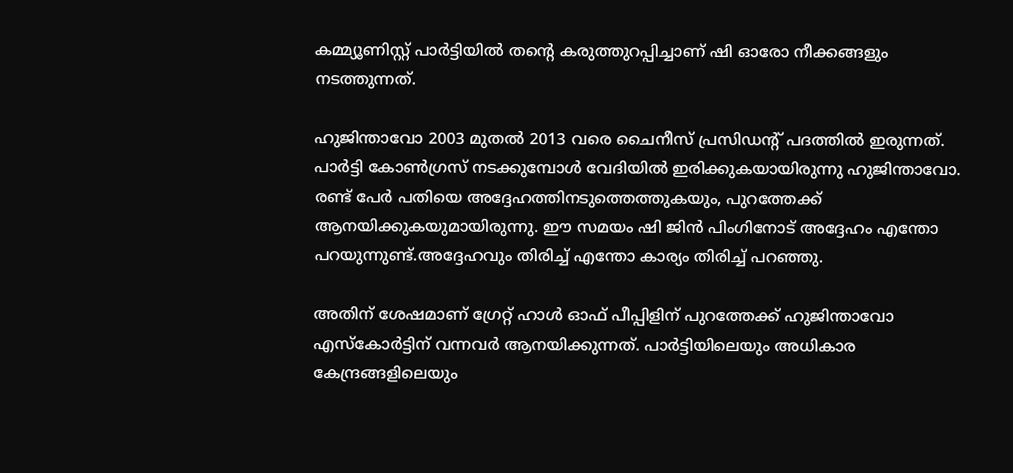കമ്മ്യൂണിസ്റ്റ് പാര്‍ട്ടിയില്‍ തന്റെ കരുത്തുറപ്പിച്ചാണ് ഷി ഓരോ നീക്കങ്ങളും നടത്തുന്നത്.

ഹുജിന്താവോ 2003 മുതല്‍ 2013 വരെ ചൈനീസ് പ്രസിഡന്റ് പദത്തില്‍ ഇരുന്നത്. പാര്‍ട്ടി കോണ്‍ഗ്രസ് നടക്കുമ്പോള്‍ വേദിയില്‍ ഇരിക്കുകയായിരുന്നു ഹുജിന്താവോ. രണ്ട് പേര്‍ പതിയെ അദ്ദേഹത്തിനടുത്തെത്തുകയും, പുറത്തേക്ക് ആനയിക്കുകയുമായിരുന്നു. ഈ സമയം ഷി ജിന്‍ പിംഗിനോട് അദ്ദേഹം എന്തോ പറയുന്നുണ്ട്.അദ്ദേഹവും തിരിച്ച് എന്തോ കാര്യം തിരിച്ച് പറഞ്ഞു.

അതിന് ശേഷമാണ് ഗ്രേറ്റ് ഹാള്‍ ഓഫ് പീപ്പിളിന് പുറത്തേക്ക് ഹുജിന്താവോ എസ്‌കോര്‍ട്ടിന് വന്നവര്‍ ആനയിക്കുന്നത്. പാര്‍ട്ടിയിലെയും അധികാര കേന്ദ്രങ്ങളിലെയും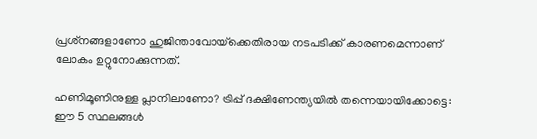പ്രശ്‌നങ്ങളാണോ ഹുജിന്താവോയ്‌ക്കെതിരായ നടപടിക്ക് കാരണമെന്നാണ് ലോകം ഉറ്റുനോക്കുന്നത്.

ഹണിമൂണിനുള്ള പ്ലാനിലാണോ? ട്രിപ്പ് ദക്ഷിണേന്ത്യയില്‍ തന്നെയായിക്കോട്ടെ: ഈ 5 സ്ഥലങ്ങള്‍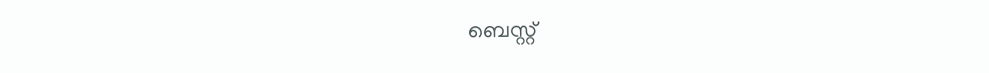ബെസ്റ്റ്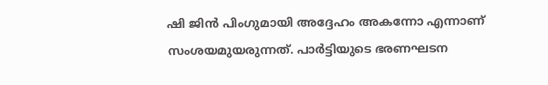ഷി ജിന്‍ പിംഗുമായി അദ്ദേഹം അകന്നോ എന്നാണ് സംശയമുയരുന്നത്. പാര്‍ട്ടിയുടെ ഭരണഘടന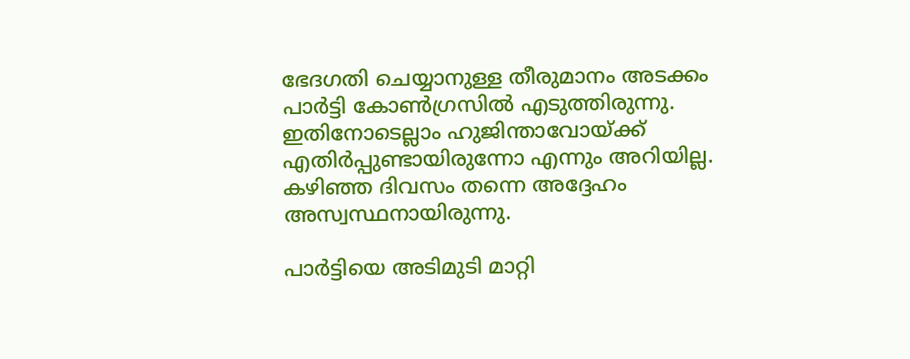ഭേദഗതി ചെയ്യാനുള്ള തീരുമാനം അടക്കം പാര്‍ട്ടി കോണ്‍ഗ്രസില്‍ എടുത്തിരുന്നു. ഇതിനോടെല്ലാം ഹുജിന്താവോയ്ക്ക് എതിര്‍പ്പുണ്ടായിരുന്നോ എന്നും അറിയില്ല. കഴിഞ്ഞ ദിവസം തന്നെ അദ്ദേഹം അസ്വസ്ഥനായിരുന്നു.

പാര്‍ട്ടിയെ അടിമുടി മാറ്റി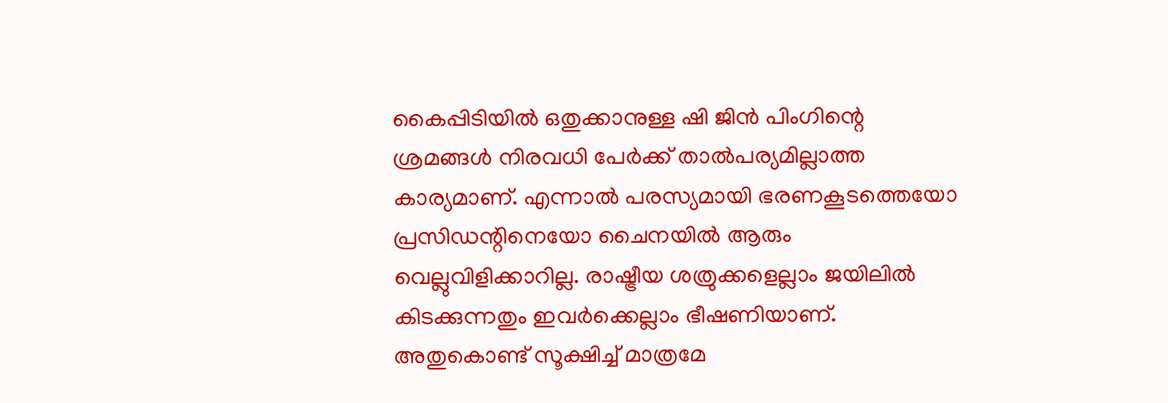കൈപ്പിടിയില്‍ ഒതുക്കാനുള്ള ഷി ജിന്‍ പിംഗിന്റെ ശ്രമങ്ങള്‍ നിരവധി പേര്‍ക്ക് താല്‍പര്യമില്ലാത്ത കാര്യമാണ്. എന്നാല്‍ പരസ്യമായി ഭരണകൂടത്തെയോ പ്രസിഡന്റിനെയോ ചൈനയില്‍ ആരും വെല്ലുവിളിക്കാറില്ല. രാഷ്ട്രീയ ശത്രുക്കളെല്ലാം ജയിലില്‍ കിടക്കുന്നതും ഇവര്‍ക്കെല്ലാം ഭീഷണിയാണ്. അതുകൊണ്ട് സൂക്ഷിച്ച് മാത്രമേ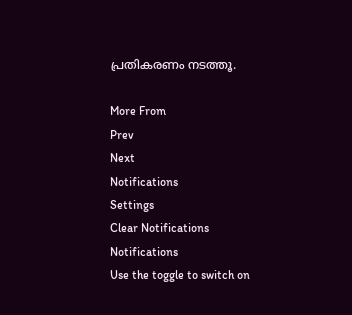പ്രതികരണം നടത്തൂ.

More From
Prev
Next
Notifications
Settings
Clear Notifications
Notifications
Use the toggle to switch on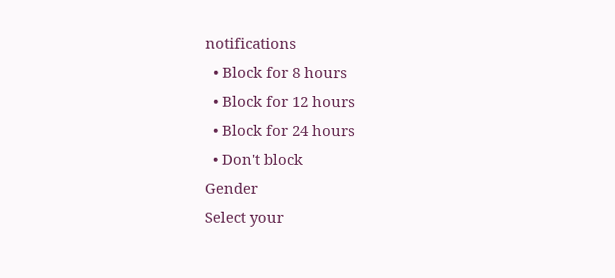notifications
  • Block for 8 hours
  • Block for 12 hours
  • Block for 24 hours
  • Don't block
Gender
Select your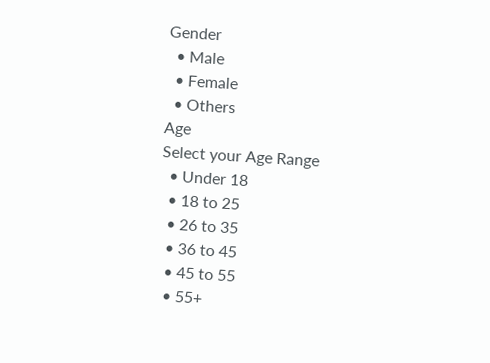Gender
  • Male
  • Female
  • Others
Age
Select your Age Range
  • Under 18
  • 18 to 25
  • 26 to 35
  • 36 to 45
  • 45 to 55
  • 55+